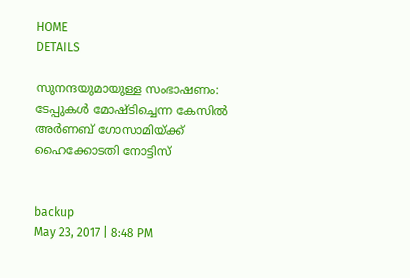HOME
DETAILS

സുനന്ദയുമായുള്ള സംഭാഷണം: ടേപ്പുകള്‍ മോഷ്ടിച്ചെന്ന കേസില്‍ അര്‍ണബ് ഗോസാമിയ്ക്ക് ഹൈക്കോടതി നോട്ടിസ്


backup
May 23, 2017 | 8:48 PM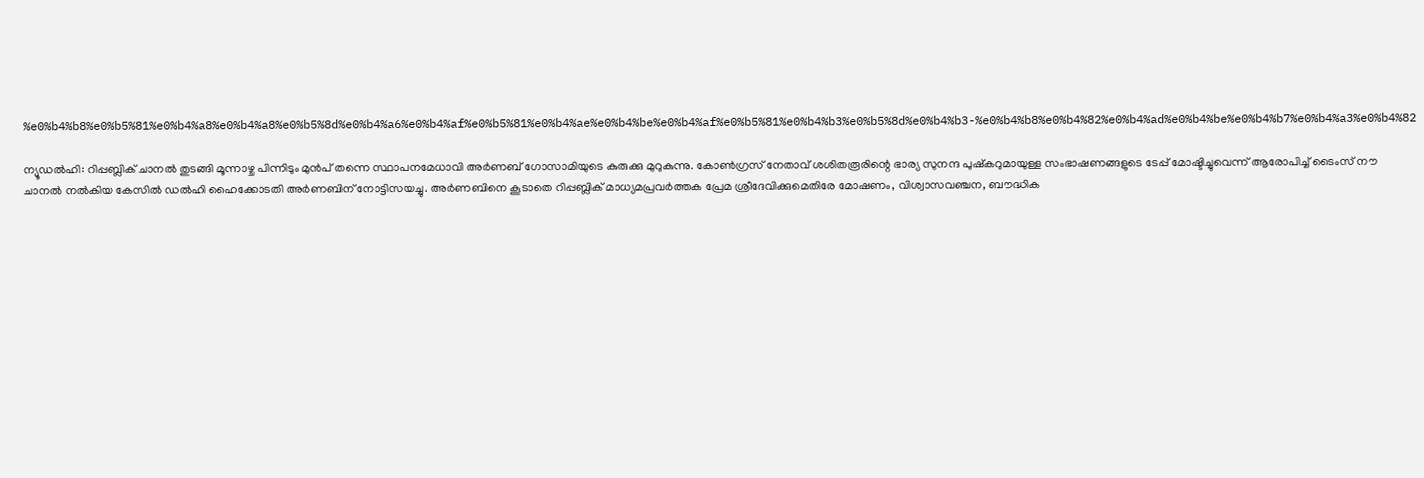%e0%b4%b8%e0%b5%81%e0%b4%a8%e0%b4%a8%e0%b5%8d%e0%b4%a6%e0%b4%af%e0%b5%81%e0%b4%ae%e0%b4%be%e0%b4%af%e0%b5%81%e0%b4%b3%e0%b5%8d%e0%b4%b3-%e0%b4%b8%e0%b4%82%e0%b4%ad%e0%b4%be%e0%b4%b7%e0%b4%a3%e0%b4%82

ന്യൂഡല്‍ഹി: റിപ്പബ്ലിക് ചാനല്‍ തുടങ്ങി മൂന്നാഴ്ച പിന്നിടും മുന്‍പ് തന്നെ സ്ഥാപനമേധാവി അര്‍ണബ് ഗോസാമിയുടെ കുരുക്കു മുറുകുന്നു. കോണ്‍ഗ്രസ് നേതാവ് ശശിതരൂരിന്റെ ഭാര്യ സുനന്ദ പുഷ്‌കറുമായുള്ള സംഭാഷണങ്ങളുടെ ടേപ്പ് മോഷ്ടിച്ചുവെന്ന് ആരോപിച്ച് ടൈംസ് നൗ ചാനല്‍ നല്‍കിയ കേസില്‍ ഡല്‍ഹി ഹൈക്കോടതി അര്‍ണബിന് നോട്ടിസയച്ചു. അര്‍ണബിനെ കൂടാതെ റിപ്പബ്ലിക് മാധ്യമപ്രവര്‍ത്തക പ്രേമ ശ്രീദേവിക്കുമെതിരേ മോഷണം, വിശ്വാസവഞ്ചന, ബൗദ്ധിക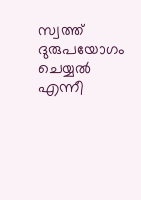സ്വത്ത് ദുരുപയോഗം ചെയ്യല്‍ എന്നീ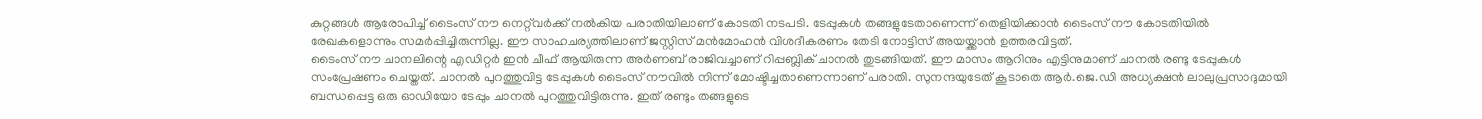കുറ്റങ്ങള്‍ ആരോപിച്ച് ടൈംസ് നൗ നെറ്റ്‌വര്‍ക്ക് നല്‍കിയ പരാതിയിലാണ് കോടതി നടപടി. ടേപ്പുകള്‍ തങ്ങളുടേതാണെന്ന് തെളിയിക്കാന്‍ ടൈംസ് നൗ കോടതിയില്‍ രേഖകളൊന്നും സമര്‍പ്പിച്ചിരുന്നില്ല. ഈ സാഹചര്യത്തിലാണ് ജസ്റ്റിസ് മന്‍മോഹന്‍ വിശദീകരണം തേടി നോട്ടിസ് അയയ്ക്കാന്‍ ഉത്തരവിട്ടത്.
ടൈംസ് നൗ ചാനലിന്റെ എഡിറ്റര്‍ ഇന്‍ ചീഫ് ആയിരുന്ന അര്‍ണബ് രാജിവച്ചാണ് റിപ്പബ്ലിക് ചാനല്‍ തുടങ്ങിയത്. ഈ മാസം ആറിനും എട്ടിനുമാണ് ചാനല്‍ രണ്ടു ടേപ്പുകള്‍ സംപ്രേഷണം ചെയ്തത്. ചാനല്‍ പുറത്തുവിട്ട ടേപ്പുകള്‍ ടൈംസ് നൗവില്‍ നിന്ന് മോഷ്ടിച്ചതാണെന്നാണ് പരാതി. സുനന്ദയുടേത് കൂടാതെ ആര്‍.ജെ.ഡി അധ്യക്ഷന്‍ ലാലുപ്രസാദുമായി ബന്ധപ്പെട്ട ഒരു ഓഡിയോ ടേപ്പും ചാനല്‍ പുറത്തുവിട്ടിരുന്നു. ഇത് രണ്ടും തങ്ങളുടെ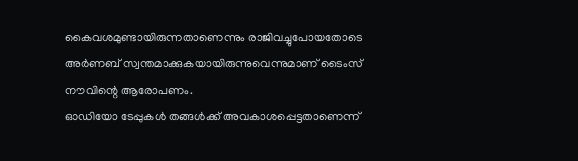കൈവശമുണ്ടായിരുന്നതാണെന്നും രാജിവച്ചുപോയതോടെ അര്‍ണബ് സ്വന്തമാക്കുകയായിരുന്നുവെന്നുമാണ് ടൈംസ് നൗവിന്റെ ആരോപണം.
ഓഡിയോ ടേപ്പുകള്‍ തങ്ങള്‍ക്ക് അവകാശപ്പെട്ടതാണെന്ന്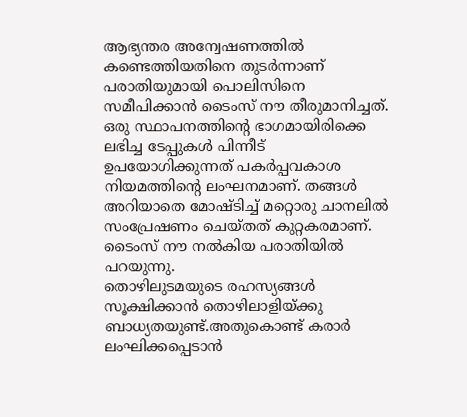ആഭ്യന്തര അന്വേഷണത്തില്‍ കണ്ടെത്തിയതിനെ തുടര്‍ന്നാണ് പരാതിയുമായി പൊലിസിനെ സമീപിക്കാന്‍ ടൈംസ് നൗ തീരുമാനിച്ചത്. ഒരു സ്ഥാപനത്തിന്റെ ഭാഗമായിരിക്കെ ലഭിച്ച ടേപ്പുകള്‍ പിന്നീട് ഉപയോഗിക്കുന്നത് പകര്‍പ്പവകാശ നിയമത്തിന്റെ ലംഘനമാണ്. തങ്ങള്‍ അറിയാതെ മോഷ്ടിച്ച് മറ്റൊരു ചാനലില്‍ സംപ്രേഷണം ചെയ്തത് കുറ്റകരമാണ്. ടൈംസ് നൗ നല്‍കിയ പരാതിയില്‍ പറയുന്നു.
തൊഴിലുടമയുടെ രഹസ്യങ്ങള്‍ സൂക്ഷിക്കാന്‍ തൊഴിലാളിയ്ക്കു ബാധ്യതയുണ്ട്.അതുകൊണ്ട് കരാര്‍ ലംഘിക്കപ്പെടാന്‍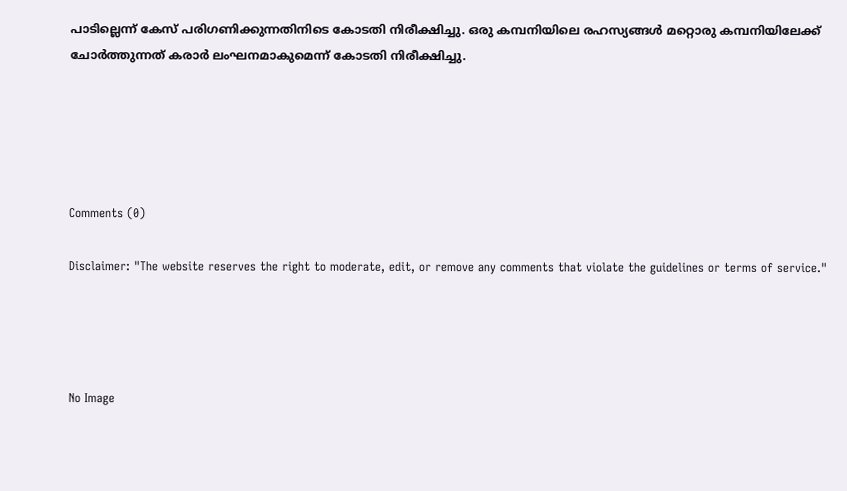പാടില്ലെന്ന് കേസ് പരിഗണിക്കുന്നതിനിടെ കോടതി നിരീക്ഷിച്ചു. ഒരു കമ്പനിയിലെ രഹസ്യങ്ങള്‍ മറ്റൊരു കമ്പനിയിലേക്ക് ചോര്‍ത്തുന്നത് കരാര്‍ ലംഘനമാകുമെന്ന് കോടതി നിരീക്ഷിച്ചു.





Comments (0)

Disclaimer: "The website reserves the right to moderate, edit, or remove any comments that violate the guidelines or terms of service."




No Image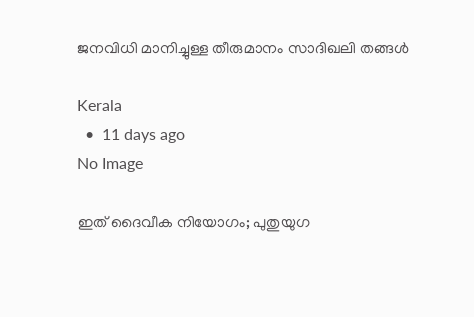ജനവിധി മാനിച്ചുള്ള തീരുമാനം സാദിഖലി തങ്ങള്‍

Kerala
  •  11 days ago
No Image

ഇത് ദൈവീക നിയോഗം; പുതുയുഗ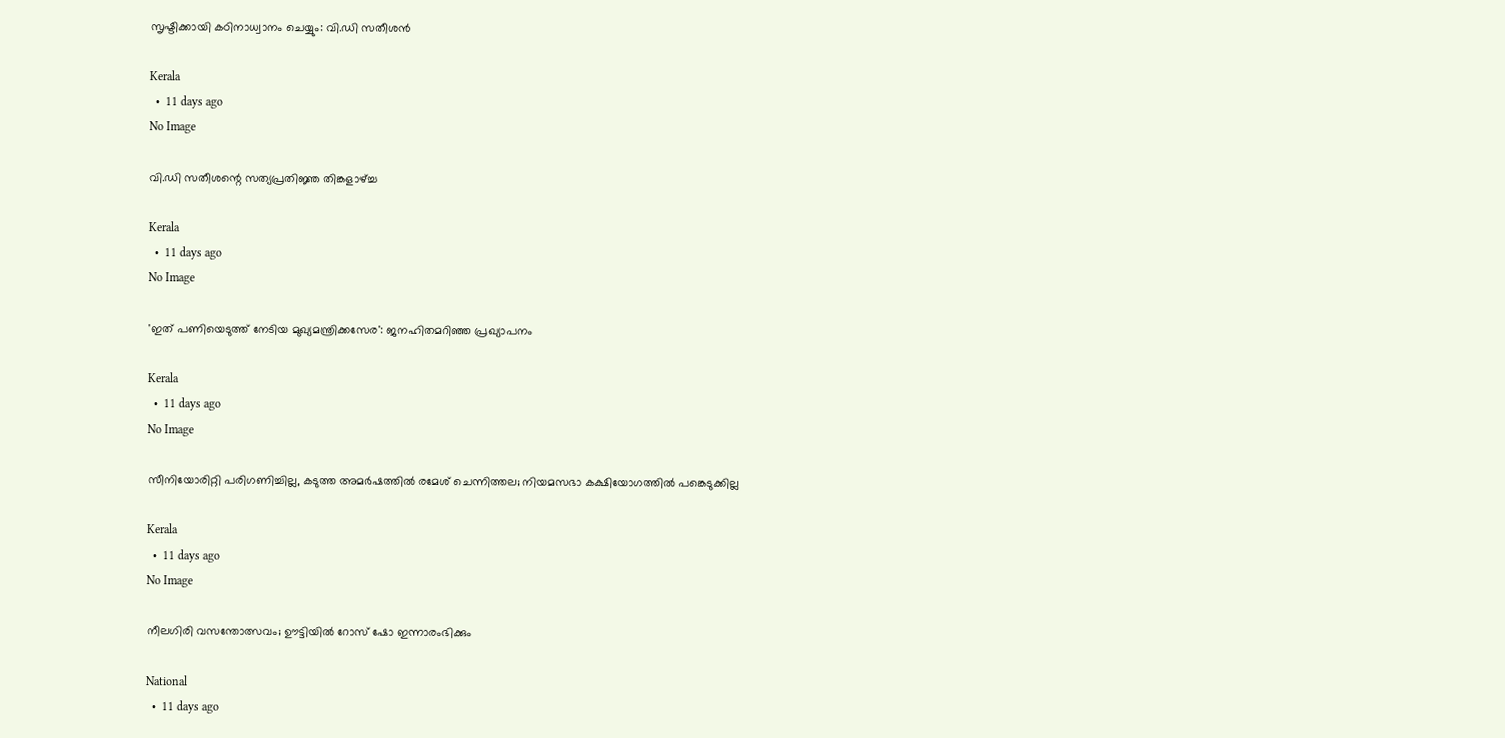സൃഷ്ടിക്കായി കഠിനാധ്വാനം ചെയ്യും: വി.ഡി സതീശന്‍

Kerala
  •  11 days ago
No Image

വി.ഡി സതീശന്റെ സത്യപ്രതിജ്ഞ തിങ്കളാഴ്ച്ച

Kerala
  •  11 days ago
No Image

'ഇത് പണിയെടുത്ത് നേടിയ മുഖ്യമന്ത്രിക്കസേര': ജനഹിതമറിഞ്ഞ പ്രഖ്യാപനം

Kerala
  •  11 days ago
No Image

സീനിയോരിറ്റി പരിഗണിച്ചില്ല, കടുത്ത അമര്‍ഷത്തില്‍ രമേശ് ചെന്നിത്തല; നിയമസഭാ കക്ഷിയോഗത്തില്‍ പങ്കെടുക്കില്ല

Kerala
  •  11 days ago
No Image

നീലഗിരി വസന്തോത്സവം; ഊട്ടിയിൽ റോസ് ഷോ ഇന്നാരംഭിക്കും

National
  •  11 days ago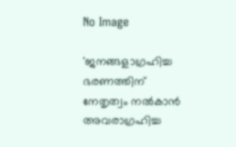No Image

'ജനങ്ങളാഗ്രഹിച്ച ഭരണത്തിന് നേതൃത്വം നല്‍കാന്‍ അവരാഗ്രഹിച്ച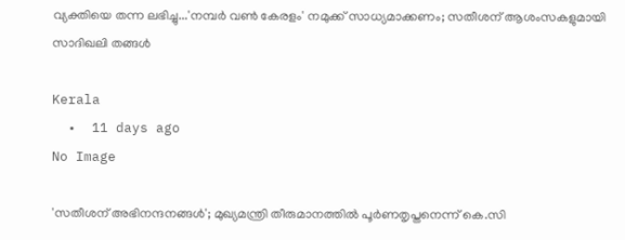വ്യക്തിയെ തന്ന ലഭിച്ചു...'നമ്പര്‍ വണ്‍ കേരളം' നമുക്ക് സാധ്യമാക്കണം; സതീശന് ആശംസകളുമായി സാദിഖലി തങ്ങള്‍

Kerala
  •  11 days ago
No Image

'സതീശന് അഭിനന്ദനങ്ങള്‍'; മുഖ്യമന്ത്രി തീരുമാനത്തില്‍ പൂര്‍ണതൃപ്തനെന്ന് കെ.സി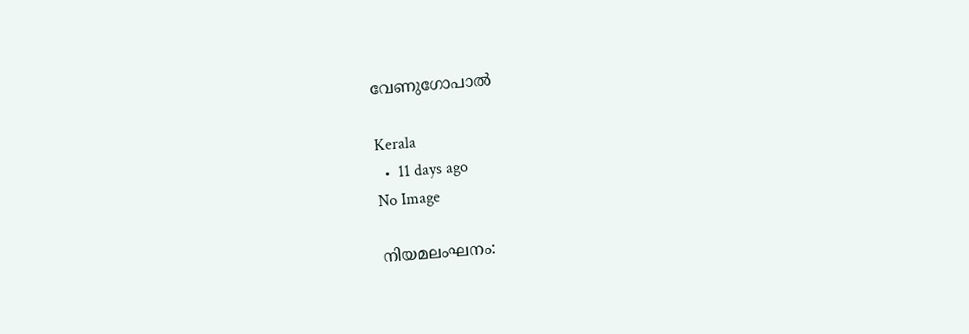വേണുഗോപാല്‍

Kerala
  •  11 days ago
No Image

നിയമലംഘനം: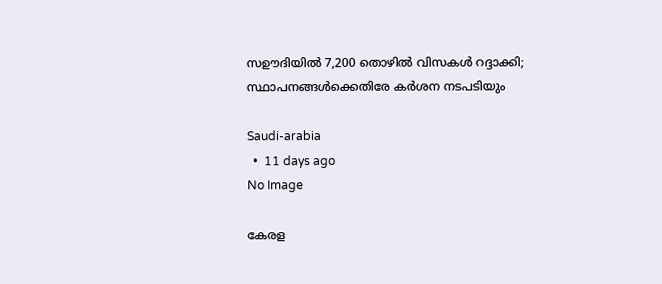സഊദിയില്‍ 7,200 തൊഴില്‍ വിസകള്‍ റദ്ദാക്കി; സ്ഥാപനങ്ങള്‍ക്കെതിരേ കര്‍ശന നടപടിയും

Saudi-arabia
  •  11 days ago
No Image

കേരള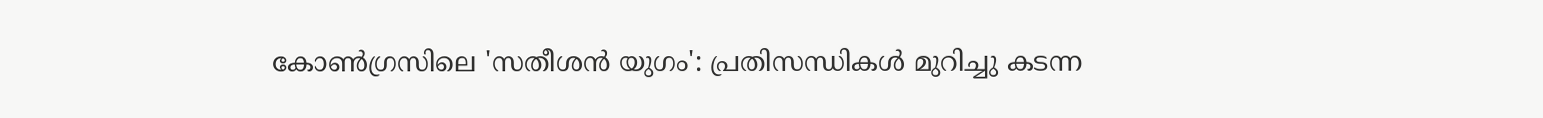കോണ്‍ഗ്രസിലെ 'സതീശന്‍ യുഗം': പ്രതിസന്ധികള്‍ മുറിച്ചു കടന്ന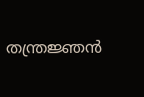തന്ത്രജ്ഞന്‍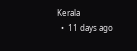Kerala
  •  11 days ago